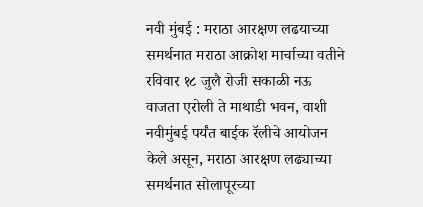नवी मुंबई : मराठा आरक्षण लढयाच्या समर्थनात मराठा आक्रोश मार्चाच्या वतीने रविवार १८ जुलै रोजी सकाळी नऊ वाजता एरोली ते माथाडी भवन, वाशी नवीमुंबई पर्यंत बाईक रॅलीचे आयोजन केले असून, मराठा आरक्षण लढ्याच्या समर्थनात सोलापूरच्या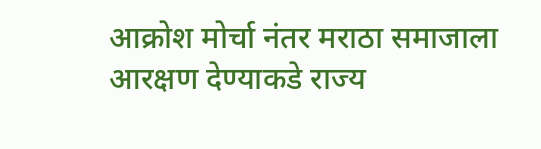आक्रोश मोर्चा नंतर मराठा समाजाला आरक्षण देण्याकडे राज्य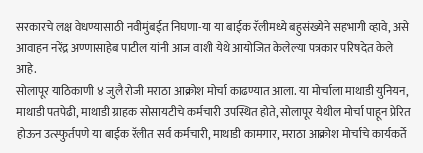सरकारचे लक्ष वेधण्यासाठी नवीमुंबईत निघणा-या या बाईक रॅलीमध्ये बहुसंख्येने सहभागी व्हावे, असे आवाहन नरेंद्र अण्णासाहेब पाटील यांनी आज वाशी येथे आयोजित केलेल्या पत्रकार परिषदेत केले आहे.
सोलापूर याठिकाणी ४ जुलै रोजी मराठा आक्रोश मोर्चा काढण्यात आला. या मोर्चाला माथाडी युनियन, माथाडी पतपेढी, माथाडी ग्राहक सोसायटीचे कर्मचारी उपस्थित होते, सोलापूर येथील मोर्चा पाहून प्रेरित होऊन उत्स्फुर्तपणे या बाईक रॅलीत सर्व कर्मचारी, माथाडी कामगार, मराठा आक्रोश मोर्चाचे कार्यकर्ते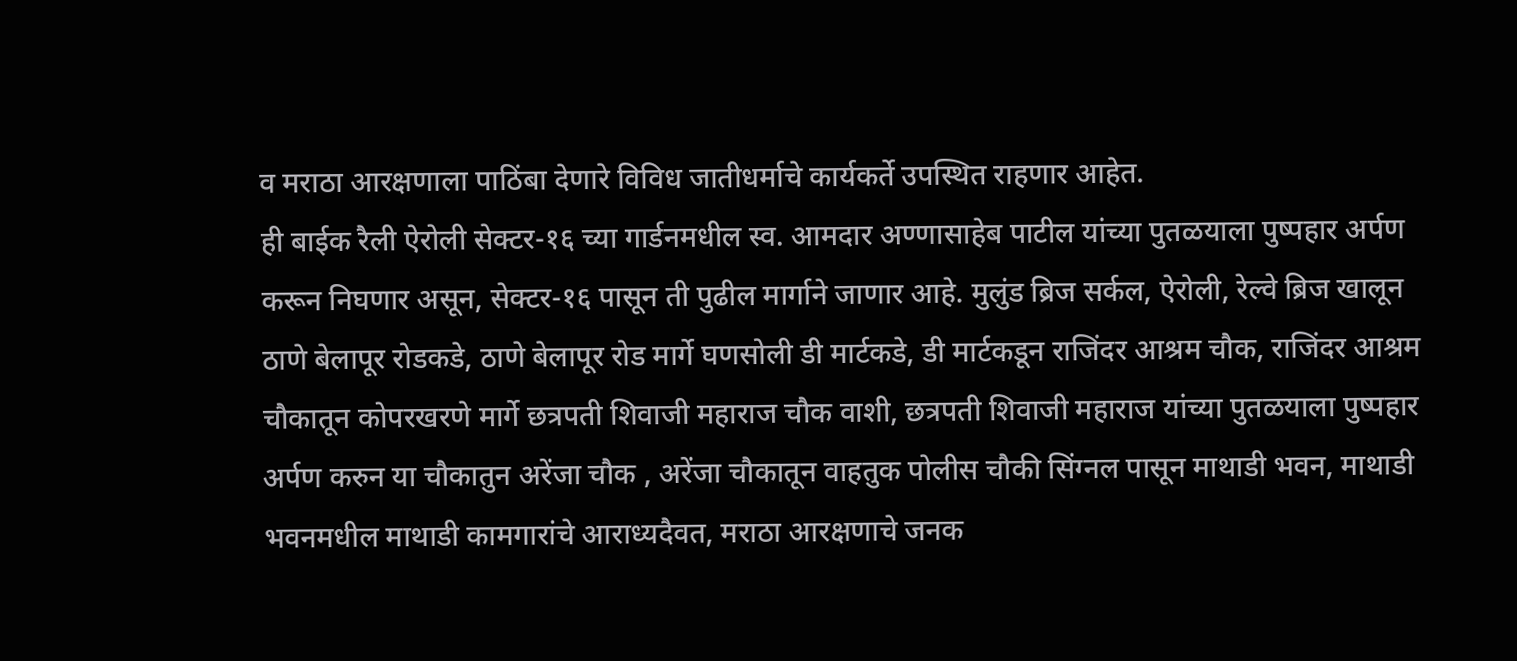व मराठा आरक्षणाला पाठिंबा देणारे विविध जातीधर्माचे कार्यकर्ते उपस्थित राहणार आहेत.
ही बाईक रैली ऐरोली सेक्टर-१६ च्या गार्डनमधील स्व. आमदार अण्णासाहेब पाटील यांच्या पुतळयाला पुष्पहार अर्पण करून निघणार असून, सेक्टर-१६ पासून ती पुढील मार्गाने जाणार आहे. मुलुंड ब्रिज सर्कल, ऐरोली, रेल्वे ब्रिज खालून ठाणे बेलापूर रोडकडे, ठाणे बेलापूर रोड मार्गे घणसोली डी मार्टकडे, डी मार्टकडून राजिंदर आश्रम चौक, राजिंदर आश्रम चौकातून कोपरखरणे मार्गे छत्रपती शिवाजी महाराज चौक वाशी, छत्रपती शिवाजी महाराज यांच्या पुतळयाला पुष्पहार अर्पण करुन या चौकातुन अरेंजा चौक , अरेंजा चौकातून वाहतुक पोलीस चौकी सिंग्नल पासून माथाडी भवन, माथाडी भवनमधील माथाडी कामगारांचे आराध्यदैवत, मराठा आरक्षणाचे जनक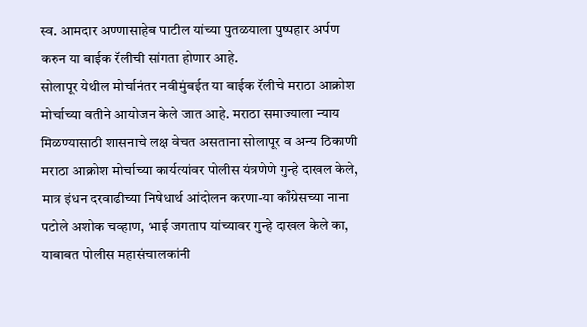स्व. आमदार अण्णासाहेब पाटील यांच्या पुतळयाला पुष्पहार अर्पण करुन या बाईक रॅलीची सांगता होणार आहे.
सोलापूर येथील मोर्चानंतर नवीमुंबईत या बाईक रॅलीचे मराठा आक्रोश मोर्चाच्या वतीने आयोजन केले जात आहे. मराठा समाज्याला न्याय मिळण्यासाठी शासनाचे लक्ष वेचत असताना सोलापूर व अन्य ठिकाणी मराठा आक्रोश मोर्चाच्या कार्यत्यांवर पोलीस यंत्रणेणे गुन्हे दाखल केले, मात्र इंधन दरवाढीच्या निषेधार्थ आंदोलन करणा-या काँग्रेसच्या नाना पटोले अशोक चव्हाण, भाई जगताप यांच्यावर गुन्हे दाखल केले का, याबाबत पोलीस महासंचालकांनी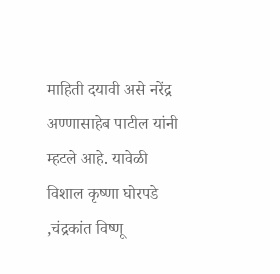माहिती दयावी असे नरेंद्र अण्णासाहेब पाटील यांनी म्हटले आहे. यावेळी विशाल कृष्णा घोरपडे ,चंद्रकांत विष्णू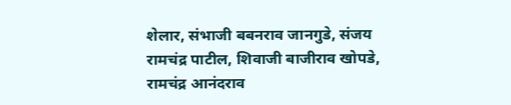शेलार, संभाजी बबनराव जानगुडे, संजय रामचंद्र पाटील, शिवाजी बाजीराव खोपडे, रामचंद्र आनंदराव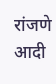रांजणे आदी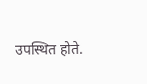उपस्थित होते.